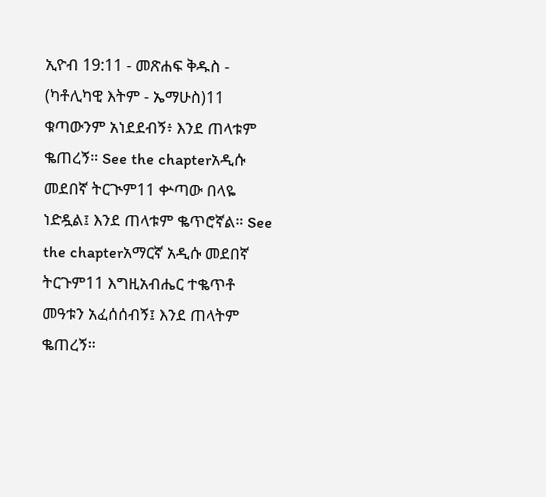ኢዮብ 19:11 - መጽሐፍ ቅዱስ - (ካቶሊካዊ እትም - ኤማሁስ)11 ቁጣውንም አነደደብኝ፥ እንደ ጠላቱም ቈጠረኝ። See the chapterአዲሱ መደበኛ ትርጒም11 ቍጣው በላዬ ነድዷል፤ እንደ ጠላቱም ቈጥሮኛል። See the chapterአማርኛ አዲሱ መደበኛ ትርጉም11 እግዚአብሔር ተቈጥቶ መዓቱን አፈሰሰብኝ፤ እንደ ጠላትም ቈጠረኝ።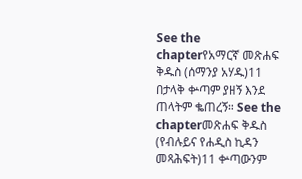See the chapterየአማርኛ መጽሐፍ ቅዱስ (ሰማንያ አሃዱ)11 በታላቅ ቍጣም ያዘኝ እንደ ጠላትም ቈጠረኝ። See the chapterመጽሐፍ ቅዱስ (የብሉይና የሐዲስ ኪዳን መጻሕፍት)11 ቍጣውንም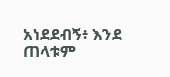አነደደብኝ፥ እንደ ጠላቱም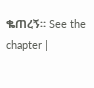ቈጠረኝ። See the chapter |